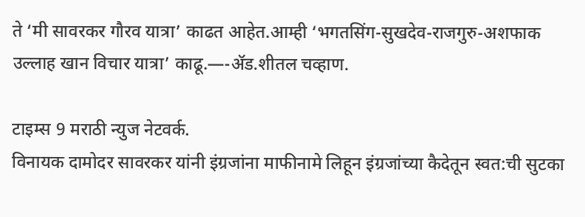ते ‘मी सावरकर गौरव यात्रा’ काढत आहेत.आम्ही ‘भगतसिंग-सुखदेव-राजगुरु-अशफाक उल्लाह खान विचार यात्रा’ काढू.—-ॲड.शीतल चव्हाण.

टाइम्स 9 मराठी न्युज नेटवर्क.
विनायक दामोदर सावरकर यांनी इंग्रजांना माफीनामे लिहून इंग्रजांच्या कैदेतून स्वत:ची सुटका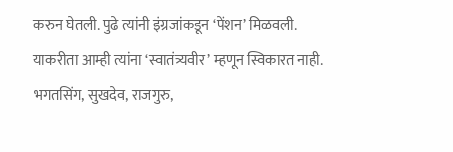करुन घेतली. पुढे त्यांनी इंग्रजांकडून ‘पेंशन’ मिळवली. याकरीता आम्ही त्यांना ‘स्वातंत्र्यवीर’ म्हणून स्विकारत नाही.
भगतसिंग, सुखदेव, राजगुरु,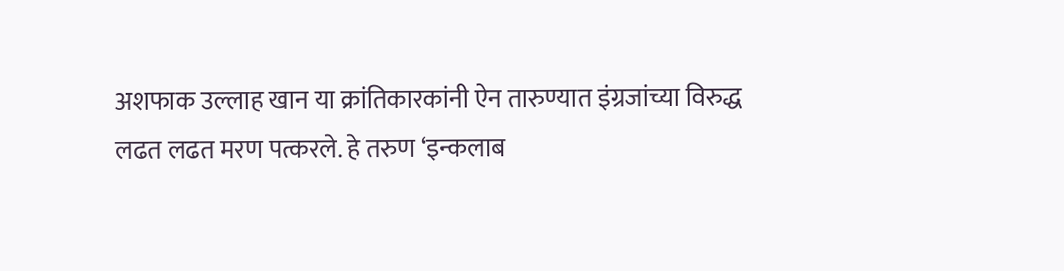अशफाक उल्लाह खान या क्रांतिकारकांनी ऐन तारुण्यात इंग्रजांच्या विरुद्ध लढत लढत मरण पत्करले. हे तरुण ‘इन्कलाब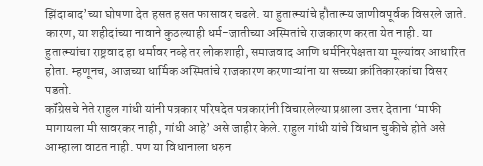झिंदाबाद’च्या घोषणा देत हसत हसत फासावर चढले. या हुतात्म्यांचे हौतात्म्य जाणीवपूर्वक विसरले जाते. कारण, या शहीदांच्या नावाने कुठल्याही धर्म-जातीच्या अस्मितांचे राजकारण करता येत नाही. या हुतात्म्यांचा राष्ट्रवाद हा धर्मावर नव्हे तर लोकशाही, समाजवाद आणि धर्मनिरपेक्षता या मूल्यांवर आधारित होता. म्हणूनच, आजच्या धार्मिक अस्मितांचे राजकारण करणाऱ्यांना या सच्च्या क्रांतिकारकांचा विसर पडतो.
कॉंग्रेसचे नेते राहुल गांधी यांनी पत्रकार परिषदेत पत्रकारांनी विचारलेल्या प्रश्नाला उत्तर देताना ‘माफी मागायला मी सावरकर नाही, गांधी आहे’ असे जाहीर केले. राहुल गांधी यांचे विधान चुकीचे होते असे आम्हाला वाटत नाही. पण या विधानाला धरुन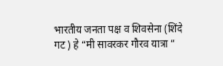भारतीय जनता पक्ष व शिवसेना (शिंदे गट) हे “मी सावरकर गौरव यात्रा ”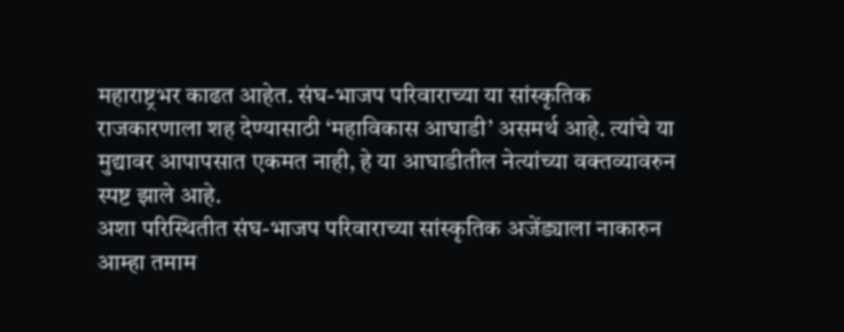महाराष्ट्रभर काढत आहेत. संघ-भाजप परिवाराच्या या सांस्कृतिक राजकारणाला शह देण्यासाठी ‘महाविकास आघाडी’ असमर्थ आहे. त्यांचे या मुद्यावर आपापसात एकमत नाही, हे या आघाडीतील नेत्यांच्या वक्तव्यावरुन स्पष्ट झाले आहे.
अशा परिस्थितीत संघ-भाजप परिवाराच्या सांस्कृतिक अजेंड्याला नाकारुन आम्हा तमाम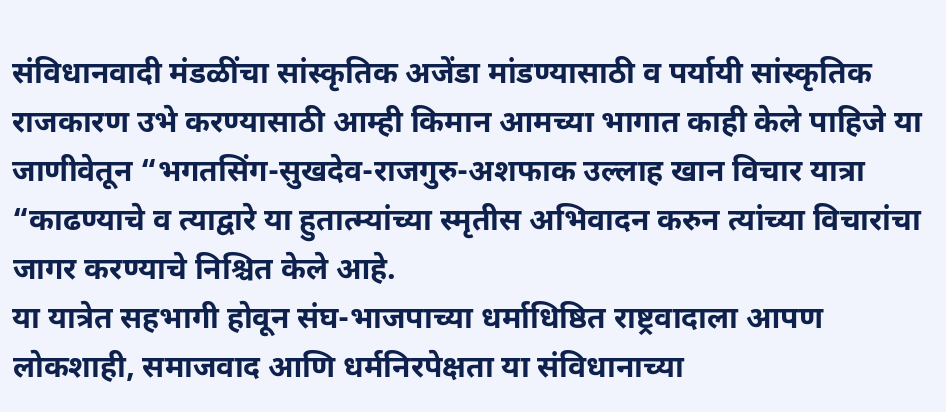संविधानवादी मंडळींचा सांस्कृतिक अजेंडा मांडण्यासाठी व पर्यायी सांस्कृतिक राजकारण उभे करण्यासाठी आम्ही किमान आमच्या भागात काही केले पाहिजे या जाणीवेतून “भगतसिंग-सुखदेव-राजगुरु-अशफाक उल्लाह खान विचार यात्रा “काढण्याचे व त्याद्वारे या हुतात्म्यांच्या स्मृतीस अभिवादन करुन त्यांच्या विचारांचा जागर करण्याचे निश्चित केले आहे.
या यात्रेत सहभागी होवून संघ-भाजपाच्या धर्माधिष्ठित राष्ट्रवादाला आपण लोकशाही, समाजवाद आणि धर्मनिरपेक्षता या संविधानाच्या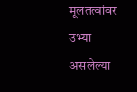मूलतत्वांवर उभ्या असलेल्या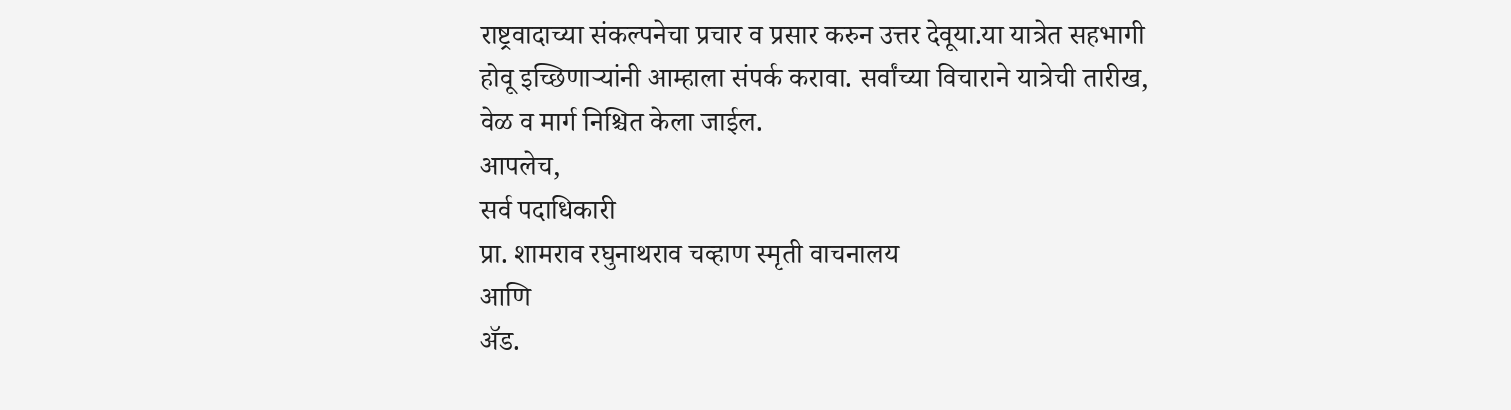राष्ट्रवादाच्या संकल्पनेचा प्रचार व प्रसार करुन उत्तर देवूया.या यात्रेत सहभागी होवू इच्छिणाऱ्यांनी आम्हाला संपर्क करावा. सर्वांच्या विचाराने यात्रेची तारीख, वेळ व मार्ग निश्चित केला जाईल.
आपलेच,
सर्व पदाधिकारी
प्रा. शामराव रघुनाथराव चव्हाण स्मृती वाचनालय
आणि
ॲड.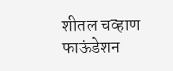शीतल चव्हाण फाऊंडेशन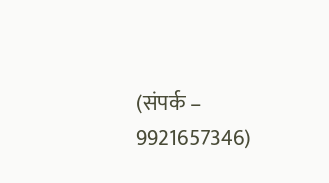(संपर्क – 9921657346)